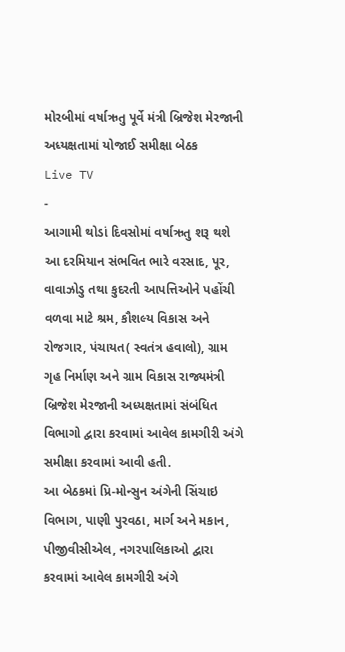મોરબીમાં વર્ષાઋતુ પૂર્વે મંત્રી બ્રિજેશ મેરજાની અધ્યક્ષતામાં યોજાઈ સમીક્ષા બેઠક
Live TV
-
આગામી થોડાં દિવસોમાં વર્ષાઋતુ શરૂ થશે આ દરમિયાન સંભવિત ભારે વરસાદ, પૂર, વાવાઝોડુ તથા કુદરતી આપત્તિઓને પહોંચી વળવા માટે શ્રમ, કૌશલ્ય વિકાસ અને રોજગાર, પંચાયત( સ્વતંત્ર હવાલો), ગ્રામ ગૃહ નિર્માણ અને ગ્રામ વિકાસ રાજ્યમંત્રી બ્રિજેશ મેરજાની અધ્યક્ષતામાં સંબંધિત વિભાગો દ્વારા કરવામાં આવેલ કામગીરી અંગે સમીક્ષા કરવામાં આવી હતી.
આ બેઠકમાં પ્રિ-મોન્સુન અંગેની સિંચાઇ વિભાગ, પાણી પુરવઠા, માર્ગ અને મકાન, પીજીવીસીએલ, નગરપાલિકાઓ દ્વારા કરવામાં આવેલ કામગીરી અંગે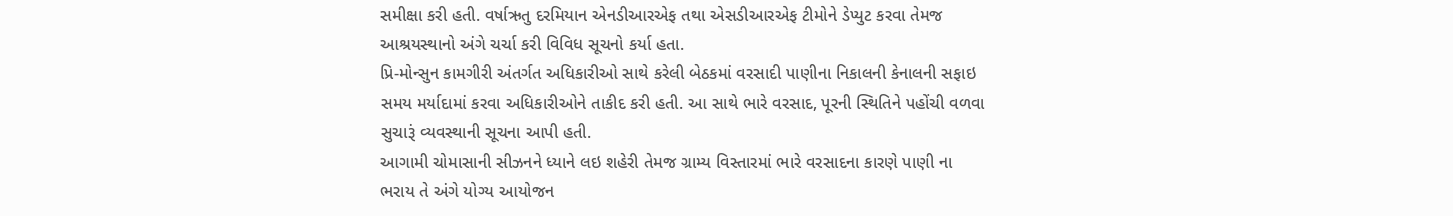સમીક્ષા કરી હતી. વર્ષાઋતુ દરમિયાન એનડીઆરએફ તથા એસડીઆરએફ ટીમોને ડેપ્યુટ કરવા તેમજ આશ્રયસ્થાનો અંગે ચર્ચા કરી વિવિધ સૂચનો કર્યા હતા.
પ્રિ-મોન્સુન કામગીરી અંતર્ગત અધિકારીઓ સાથે કરેલી બેઠકમાં વરસાદી પાણીના નિકાલની કેનાલની સફાઇ સમય મર્યાદામાં કરવા અધિકારીઓને તાકીદ કરી હતી. આ સાથે ભારે વરસાદ, પૂરની સ્થિતિને પહોંચી વળવા સુચારૂં વ્યવસ્થાની સૂચના આપી હતી.
આગામી ચોમાસાની સીઝનને ધ્યાને લઇ શહેરી તેમજ ગ્રામ્ય વિસ્તારમાં ભારે વરસાદના કારણે પાણી ના ભરાય તે અંગે યોગ્ય આયોજન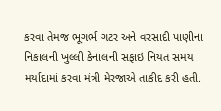કરવા તેમજ ભૂગર્ભ ગટર અને વરસાદી પાણીના નિકાલની ખુલ્લી કેનાલની સફાઇ નિયત સમય મર્યાદામાં કરવા મંત્રી મેરજાએ તાકીદ કરી હતી.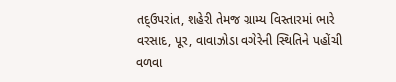તદ્ઉપરાંત, શહેરી તેમજ ગ્રામ્ય વિસ્તારમાં ભારે વરસાદ, પૂર, વાવાઝોડા વગેરેની સ્થિતિને પહોંચી વળવા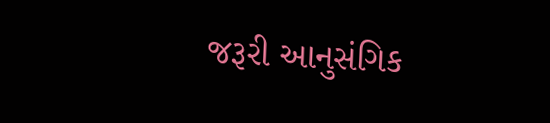જરૂરી આનુસંગિક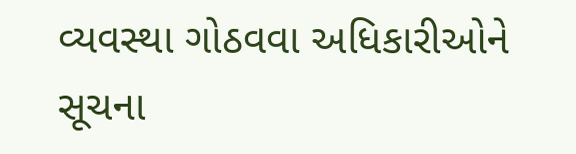વ્યવસ્થા ગોઠવવા અધિકારીઓને સૂચના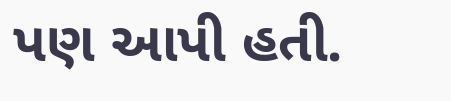પણ આપી હતી.